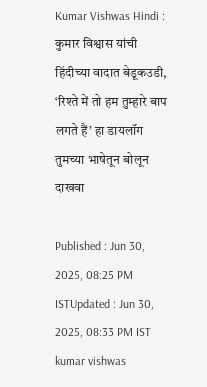Kumar Vishwas Hindi : कुमार विश्वास यांची हिंदीच्या वादात बेडूकउडी, ‘रिश्ते में तो हम तुम्हारे बाप लगते हैं’ हा डायलॉग तुमच्या भाषेतून बोलून दाखवा

Published : Jun 30, 2025, 08:25 PM ISTUpdated : Jun 30, 2025, 08:33 PM IST
kumar vishwas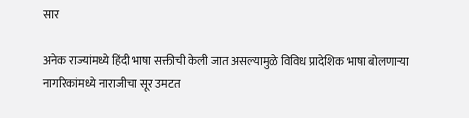सार

अनेक राज्यांमध्ये हिंदी भाषा सक्तीची केली जात असल्यामुळे विविध प्रादेशिक भाषा बोलणाऱ्या नागरिकांमध्ये नाराजीचा सूर उमटत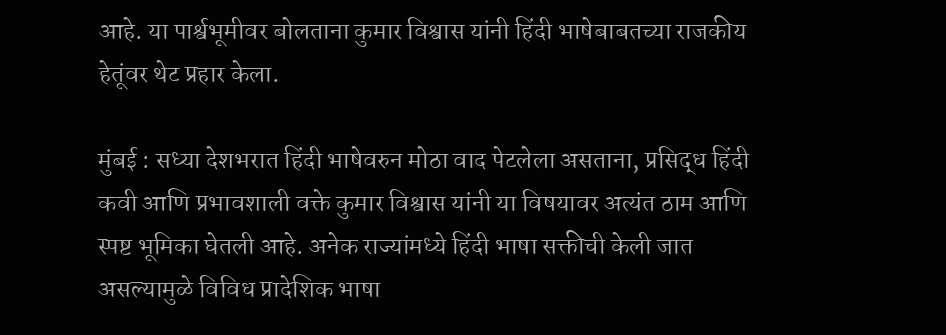आहे. या पार्श्वभूमीवर बोलताना कुमार विश्वास यांनी हिंदी भाषेबाबतच्या राजकीय हेतूंवर थेट प्रहार केला.

मुंबई : सध्या देशभरात हिंदी भाषेवरुन मोठा वाद पेटलेला असताना, प्रसिद्ध हिंदी कवी आणि प्रभावशाली वक्ते कुमार विश्वास यांनी या विषयावर अत्यंत ठाम आणि स्पष्ट भूमिका घेतली आहे. अनेक राज्यांमध्ये हिंदी भाषा सक्तीची केली जात असल्यामुळे विविध प्रादेशिक भाषा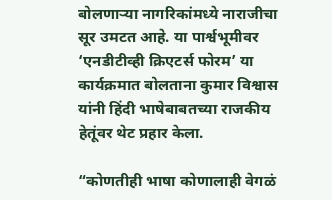बोलणाऱ्या नागरिकांमध्ये नाराजीचा सूर उमटत आहे. या पार्श्वभूमीवर ‘एनडीटीव्ही क्रिएटर्स फोरम’ या कार्यक्रमात बोलताना कुमार विश्वास यांनी हिंदी भाषेबाबतच्या राजकीय हेतूंवर थेट प्रहार केला.

“कोणतीही भाषा कोणालाही वेगळं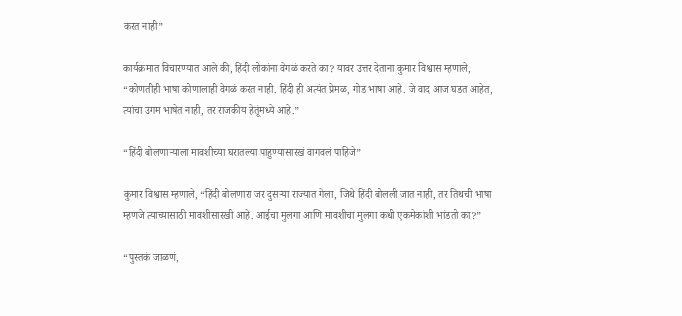करत नाही”

कार्यक्रमात विचारण्यात आले की, हिंदी लोकांना वेगळं करते का? यावर उत्तर देताना कुमार विश्वास म्हणाले, “कोणतीही भाषा कोणालाही वेगळं करत नाही. हिंदी ही अत्यंत प्रेमळ, गोड भाषा आहे. जे वाद आज घडत आहेत, त्यांचा उगम भाषेत नाही, तर राजकीय हेतूंमध्ये आहे.”

“हिंदी बोलणाऱ्याला मावशीच्या घरातल्या पाहुण्यासारखं वागवलं पाहिजे”

कुमार विश्वास म्हणाले, “हिंदी बोलणारा जर दुसऱ्या राज्यात गेला, जिथे हिंदी बोलली जात नाही, तर तिथची भाषा म्हणजे त्याच्यासाठी मावशीसारखी आहे. आईचा मुलगा आणि मावशीचा मुलगा कधी एकमेकांशी भांडतो का?”

“पुस्तकं जाळणं,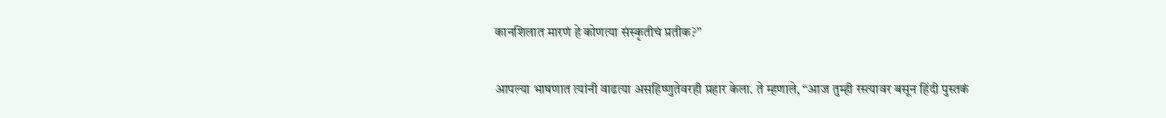कानशिलात मारणं हे कोणत्या संस्कृतीचं प्रतीक?”

आपल्या भाषणात त्यांनी वाढत्या असहिष्णुतेवरही प्रहार केला. ते म्हणाले, “आज तुम्ही रस्त्यावर बसून हिंदी पुस्तकं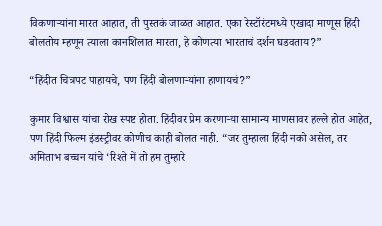विकणाऱ्यांना मारत आहात, ती पुस्तकं जाळत आहात. एका रेस्टॉरंटमध्ये एखादा माणूस हिंदी बोलतोय म्हणून त्याला कानशिलात मारता, हे कोणत्या भारताचं दर्शन घडवताय?”

“हिंदीत चित्रपट पाहायचे, पण हिंदी बोलणाऱ्यांना हाणायचं?”

कुमार विश्वास यांचा रोख स्पष्ट होता. हिंदीवर प्रेम करणाऱ्या सामान्य माणसावर हल्ले होत आहेत, पण हिंदी फिल्म इंडस्ट्रीवर कोणीच काही बोलत नाही. “जर तुम्हाला हिंदी नको असेल, तर अमिताभ बच्चन यांचे ‘रिश्ते में तो हम तुम्हारे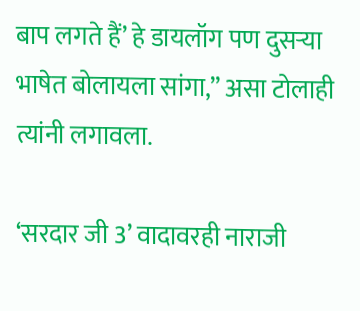बाप लगते हैं’ हे डायलॉग पण दुसऱ्या भाषेत बोलायला सांगा,” असा टोलाही त्यांनी लगावला.

‘सरदार जी 3’ वादावरही नाराजी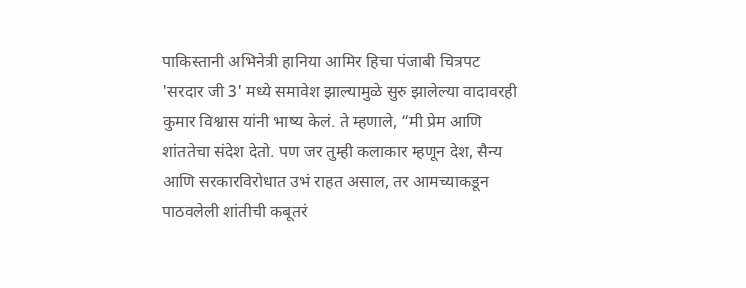पाकिस्तानी अभिनेत्री हानिया आमिर हिचा पंजाबी चित्रपट 'सरदार जी 3' मध्ये समावेश झाल्यामुळे सुरु झालेल्या वादावरही कुमार विश्वास यांनी भाष्य केलं. ते म्हणाले, “मी प्रेम आणि शांततेचा संदेश देतो. पण जर तुम्ही कलाकार म्हणून देश, सैन्य आणि सरकारविरोधात उभं राहत असाल, तर आमच्याकडून पाठवलेली शांतीची कबूतरं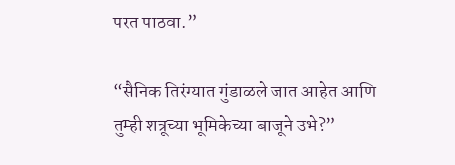परत पाठवा.”

“सैनिक तिरंग्यात गुंडाळले जात आहेत आणि तुम्ही शत्रूच्या भूमिकेच्या बाजूने उभे?”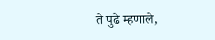ते पुढे म्हणाले,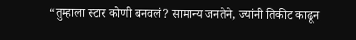“तुम्हाला स्टार कोणी बनवलं? सामान्य जनतेने, ज्यांनी तिकीट काढून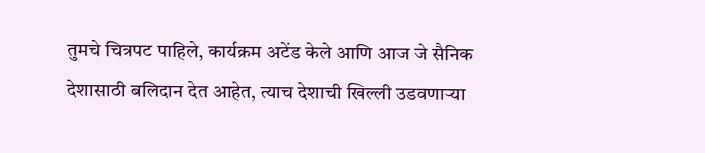तुमचे चित्रपट पाहिले, कार्यक्रम अटेंड केले आणि आज जे सैनिक देशासाठी बलिदान देत आहेत, त्याच देशाची खिल्ली उडवणाऱ्या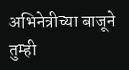अभिनेत्रीच्या बाजूने तुम्ही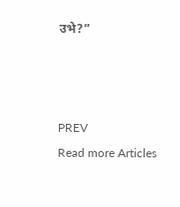उभे?”



PREV
Read more Articles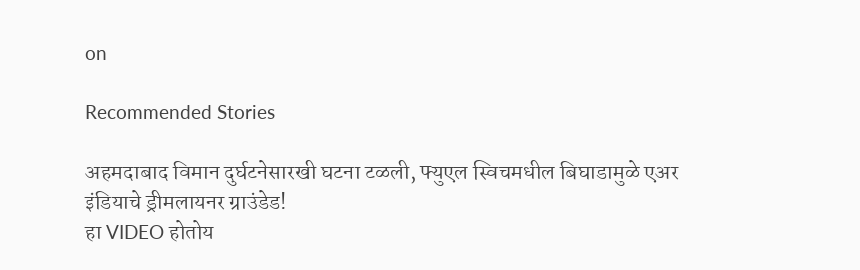on

Recommended Stories

अहमदाबाद विमान दुर्घटनेसारखी घटना टळली, फ्युएल स्विचमधील बिघाडामुळे एअर इंडियाचे ड्रीमलायनर ग्राउंडेड!
हा VIDEO होतोय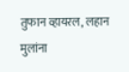तुफान व्हायरल, लहान मुलांना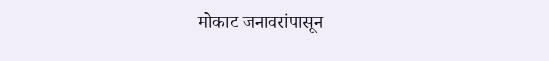मोकाट जनावरांपासून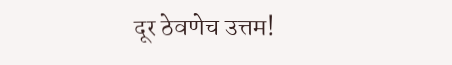दूर ठेवणेच उत्तम!